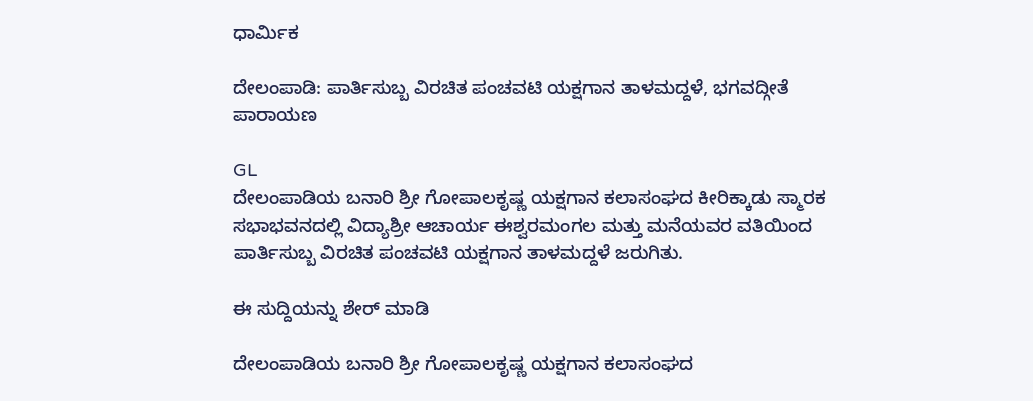ಧಾರ್ಮಿಕ

ದೇಲಂಪಾಡಿ: ಪಾರ್ತಿಸುಬ್ಬ ವಿರಚಿತ ಪಂಚವಟಿ ಯಕ್ಷಗಾನ ತಾಳಮದ್ದಳೆ, ಭಗವದ್ಗೀತೆ ಪಾರಾಯಣ

GL
ದೇಲಂಪಾಡಿಯ ಬನಾರಿ ಶ್ರೀ ಗೋಪಾಲಕೃಷ್ಣ ಯಕ್ಷಗಾನ ಕಲಾಸಂಘದ ಕೀರಿಕ್ಕಾಡು ಸ್ಮಾರಕ ಸಭಾಭವನದಲ್ಲಿ ವಿದ್ಯಾಶ್ರೀ ಆಚಾರ್ಯ ಈಶ್ವರಮಂಗಲ ಮತ್ತು ಮನೆಯವರ ವತಿಯಿಂದ ಪಾರ್ತಿಸುಬ್ಬ ವಿರಚಿತ ಪಂಚವಟಿ ಯಕ್ಷಗಾನ ತಾಳಮದ್ದಳೆ ಜರುಗಿತು.

ಈ ಸುದ್ದಿಯನ್ನು ಶೇರ್ ಮಾಡಿ

ದೇಲಂಪಾಡಿಯ ಬನಾರಿ ಶ್ರೀ ಗೋಪಾಲಕೃಷ್ಣ ಯಕ್ಷಗಾನ ಕಲಾಸಂಘದ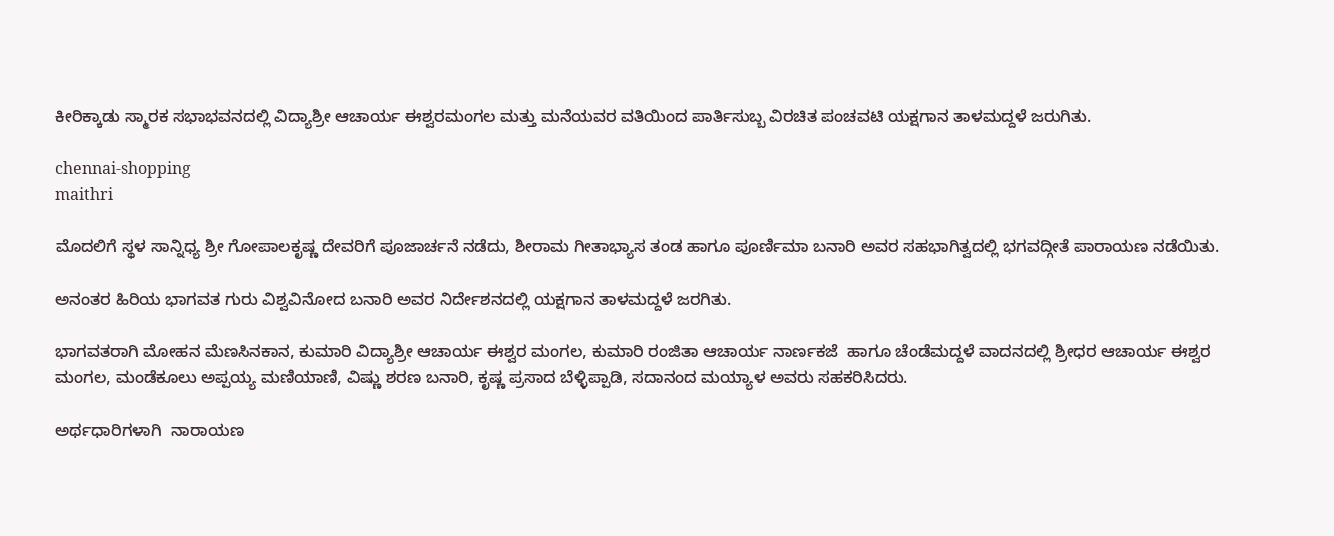ಕೀರಿಕ್ಕಾಡು ಸ್ಮಾರಕ ಸಭಾಭವನದಲ್ಲಿ ವಿದ್ಯಾಶ್ರೀ ಆಚಾರ್ಯ ಈಶ್ವರಮಂಗಲ ಮತ್ತು ಮನೆಯವರ ವತಿಯಿಂದ ಪಾರ್ತಿಸುಬ್ಬ ವಿರಚಿತ ಪಂಚವಟಿ ಯಕ್ಷಗಾನ ತಾಳಮದ್ದಳೆ ಜರುಗಿತು.

chennai-shopping
maithri

ಮೊದಲಿಗೆ ಸ್ಥಳ ಸಾನ್ನಿಧ್ಯ ಶ್ರೀ ಗೋಪಾಲಕೃಷ್ಣ ದೇವರಿಗೆ ಪೂಜಾರ್ಚನೆ ನಡೆದು, ಶೀರಾಮ ಗೀತಾಭ್ಯಾಸ ತಂಡ ಹಾಗೂ ಪೂರ್ಣಿಮಾ ಬನಾರಿ ಅವರ ಸಹಭಾಗಿತ್ವದಲ್ಲಿ ಭಗವದ್ಗೀತೆ ಪಾರಾಯಣ ನಡೆಯಿತು.

ಅನಂತರ ಹಿರಿಯ ಭಾಗವತ ಗುರು ವಿಶ್ವವಿನೋದ ಬನಾರಿ ಅವರ ನಿರ್ದೇಶನದಲ್ಲಿ ಯಕ್ಷಗಾನ ತಾಳಮದ್ದಳೆ ಜರಗಿತು.

ಭಾಗವತರಾಗಿ ಮೋಹನ ಮೆಣಸಿನಕಾನ, ಕುಮಾರಿ ವಿದ್ಯಾಶ್ರೀ ಆಚಾರ್ಯ ಈಶ್ವರ ಮಂಗಲ, ಕುಮಾರಿ ರಂಜಿತಾ ಆಚಾರ್ಯ ನಾರ್ಣಕಜೆ  ಹಾಗೂ ಚೆಂಡೆಮದ್ದಳೆ ವಾದನದಲ್ಲಿ ಶ್ರೀಧರ ಆಚಾರ್ಯ ಈಶ್ವರ ಮಂಗಲ, ಮಂಡೆಕೂಲು ಅಪ್ಪಯ್ಯ ಮಣಿಯಾಣಿ, ವಿಷ್ಣು ಶರಣ ಬನಾರಿ, ಕೃಷ್ಣ ಪ್ರಸಾದ ಬೆಳ್ಳಿಪ್ಪಾಡಿ, ಸದಾನಂದ ಮಯ್ಯಾಳ ಅವರು ಸಹಕರಿಸಿದರು.

ಅರ್ಥಧಾರಿಗಳಾಗಿ  ನಾರಾಯಣ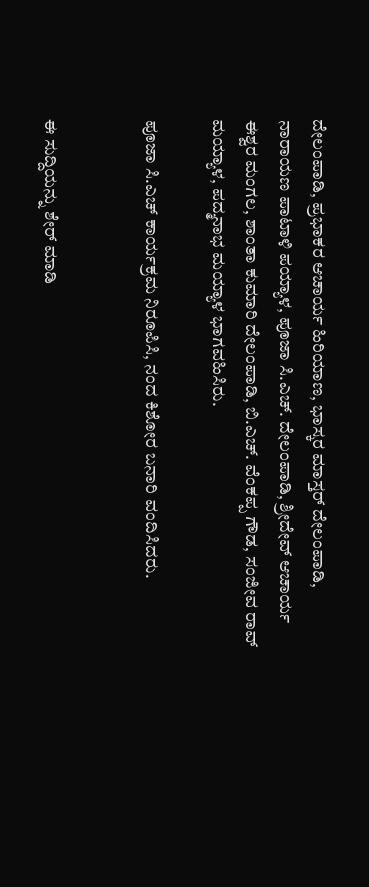ದೇಲಂಪಾಡಿ, ಪ್ರಭಾಕರ ಆಚಾರ್ಯ ಹಿರಿಯಾಣ, ಭಾಸ್ಕರ ಮಾಸ್ತರ್‌ ದೇಲಂಪಾಡಿ, ನಾರಾಯಣ ಪಾಟಾಳಿ ಪಯ್ಯಾಳ, ಪೂಜಾ ಸಿ.ಎಚ್‌. ದೇಲಂಪಾಡಿ, ಶ್ರೀದೇವ್‌ ಆಚಾರ್ಯ ಈಶ್ವರ ಮಂಗಲ, ಶಾಂತಾ ಕುಮಾರಿ ದೇಲಂಪಾಡಿ, ಬಿ.ಎಚ್. ವೆಂಕಪ್ಪ ಗೌಡ, ಸಂಜೀವ ರಾವ್‌ ಮಯ್ಯಾಳ, ಪದ್ಮನಾಭ ಮಯ್ಯಾಳ ಭಾಗವಹಿಸಿರು.

ಪೂಜಾ ಸಿ.ಎಚ್‌ ಕಾರ್ಯಕ್ರಮ ನಿರೂಪಿಸಿ, ನಂದ ಕಿಶೋರ ಬನಾರಿ ವಂದಿಸಿದರು.


ಈ ಸುದ್ದಿಯನ್ನು ಶೇರ್ ಮಾಡಿ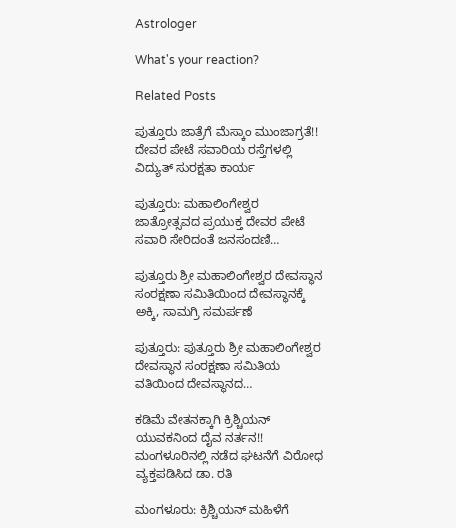Astrologer

What's your reaction?

Related Posts

ಪುತ್ತೂರು ಜಾತ್ರೆಗೆ ಮೆಸ್ಕಾಂ ಮುಂಜಾಗ್ರತೆ!! ದೇವರ ಪೇಟೆ ಸವಾರಿಯ ರಸ್ತೆಗಳಲ್ಲಿ ವಿದ್ಯುತ್ ಸುರಕ್ಷತಾ ಕಾರ್ಯ

ಪುತ್ತೂರು: ಮಹಾಲಿಂಗೇಶ್ವರ ಜಾತ್ರೋತ್ಸವದ ಪ್ರಯುಕ್ತ ದೇವರ ಪೇಟೆ ಸವಾರಿ ಸೇರಿದಂತೆ ಜನಸಂದಣಿ…

ಪುತ್ತೂರು ಶ್ರೀ ಮಹಾಲಿಂಗೇಶ್ವರ ದೇವಸ್ಥಾನ ಸಂರಕ್ಷಣಾ ಸಮಿತಿಯಿಂದ ದೇವಸ್ಥಾನಕ್ಕೆ ಅಕ್ಕಿ, ಸಾಮಗ್ರಿ ಸಮರ್ಪಣೆ

ಪುತ್ತೂರು: ಪುತ್ತೂರು ಶ್ರೀ ಮಹಾಲಿಂಗೇಶ್ವರ ದೇವಸ್ಥಾನ ಸಂರಕ್ಷಣಾ ಸಮಿತಿಯ ವತಿಯಿಂದ ದೇವಸ್ಥಾನದ…

ಕಡಿಮೆ ವೇತನಕ್ಕಾಗಿ ಕ್ರಿಶ್ಚಿಯನ್ ಯುವಕನಿಂದ ದೈವ ನರ್ತನ!! ಮಂಗಳೂರಿನಲ್ಲಿ ನಡೆದ ಘಟನೆಗೆ ವಿರೋಧ ವ್ಯಕ್ತಪಡಿಸಿದ ಡಾ. ರತಿ

ಮಂಗಳೂರು: ಕ್ರಿಶ್ಚಿಯನ್ ಮಹಿಳೆಗೆ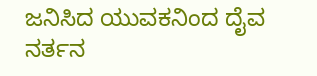ಜನಿಸಿದ ಯುವಕನಿಂದ ದೈವ ನರ್ತನ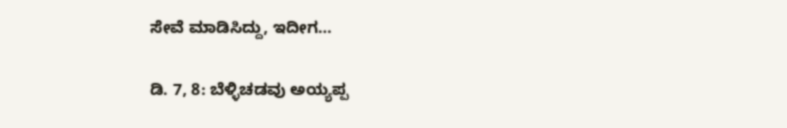ಸೇವೆ ಮಾಡಿಸಿದ್ದು, ಇದೀಗ…

ಡಿ. 7, 8: ಬೆಳ್ಳಿಚಡವು ಅಯ್ಯಪ್ಪ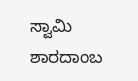ಸ್ವಾಮಿ ಶಾರದಾಂಬ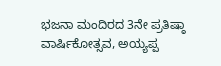ಭಜನಾ ಮಂದಿರದ 3ನೇ ಪ್ರತಿಷ್ಠಾ ವಾರ್ಷಿಕೋತ್ಸವ, ಅಯ್ಯಪ್ಪ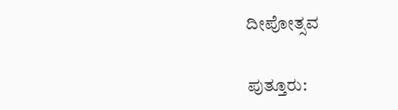ದೀಪೋತ್ಸವ

ಪುತ್ತೂರು: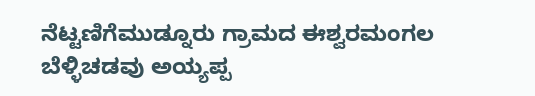ನೆಟ್ಟಣಿಗೆಮುಡ್ನೂರು ಗ್ರಾಮದ ಈಶ್ವರಮಂಗಲ ಬೆಳ್ಳಿಚಡವು ಅಯ್ಯಪ್ಪ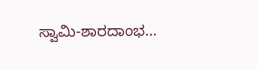ಸ್ವಾಮಿ-ಶಾರದಾಂಭ…